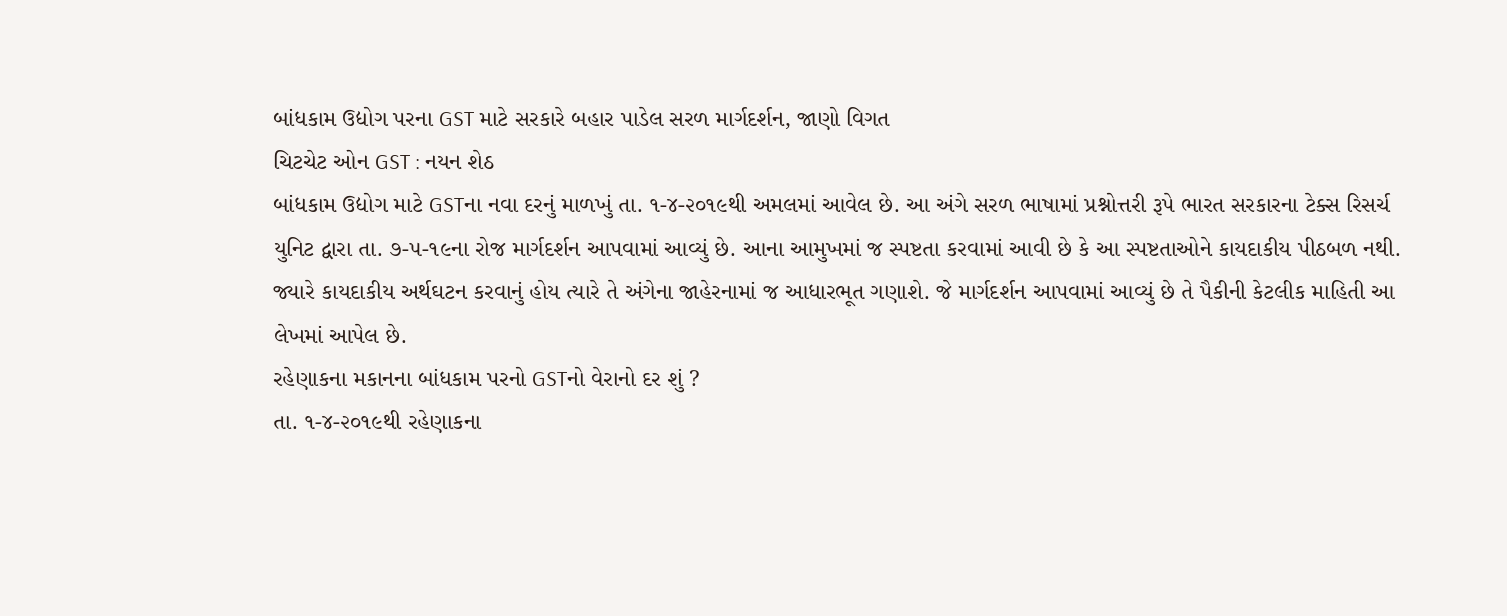બાંધકામ ઉદ્યોગ પરના GST માટે સરકારે બહાર પાડેલ સરળ માર્ગદર્શન, જાણો વિગત
ચિટચેટ ઓન GST : નયન શેઠ
બાંધકામ ઉદ્યોગ માટે GSTના નવા દરનું માળખું તા. ૧-૪-૨૦૧૯થી અમલમાં આવેલ છે. આ અંગે સરળ ભાષામાં પ્રશ્નોત્તરી રૂપે ભારત સરકારના ટેક્સ રિસર્ચ યુનિટ દ્વારા તા. ૭-૫-૧૯ના રોજ માર્ગદર્શન આપવામાં આવ્યું છે. આના આમુખમાં જ સ્પષ્ટતા કરવામાં આવી છે કે આ સ્પષ્ટતાઓને કાયદાકીય પીઠબળ નથી. જ્યારે કાયદાકીય અર્થઘટન કરવાનું હોય ત્યારે તે અંગેના જાહેરનામાં જ આધારભૂત ગણાશે. જે માર્ગદર્શન આપવામાં આવ્યું છે તે પૈકીની કેટલીક માહિતી આ લેખમાં આપેલ છે.
રહેણાકના મકાનના બાંધકામ પરનો GSTનો વેરાનો દર શું ?
તા. ૧-૪-૨૦૧૯થી રહેણાકના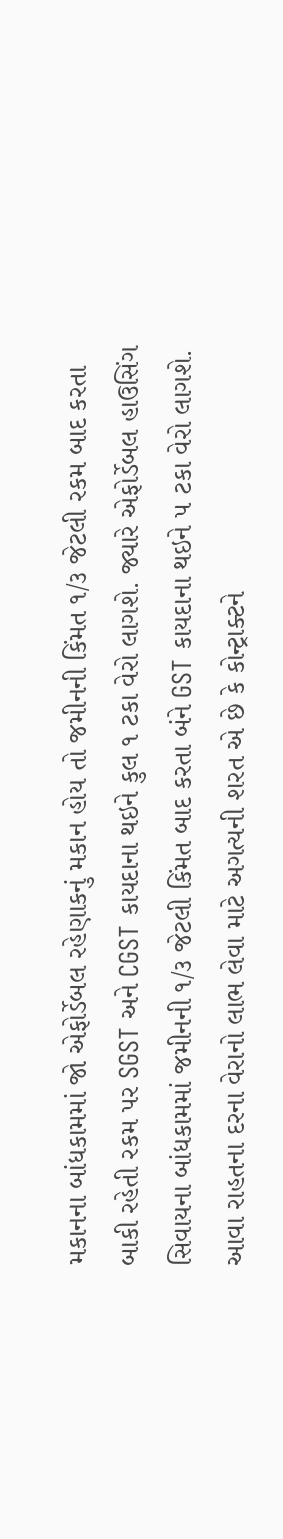મકાનના બાંધકામમાં જો એફોર્ડેબલ રહેણાકનું મકાન હોય તો જમીનની કિંમત ૧/૩ જેટલી રકમ બાદ કરતા બાકી રહેતી રકમ પર SGST અને CGST કાયદાના થઇને કુલ ૧ ટકા વેરો લાગશે. જ્યારે એફોર્ડેબલ હાઉસિંગ સિવાયના બાંધકામમાં જમીનની ૧/૩ જેટલી કિંમત બાદ કરતા બંને GST કાયદાના થઇને ૫ ટકા વેરો લાગશે. આવા રાહતના દરના વેરાનો લાભ લેવા માટે અગત્યની શરત એ છે કે કોન્ટ્રાક્ટને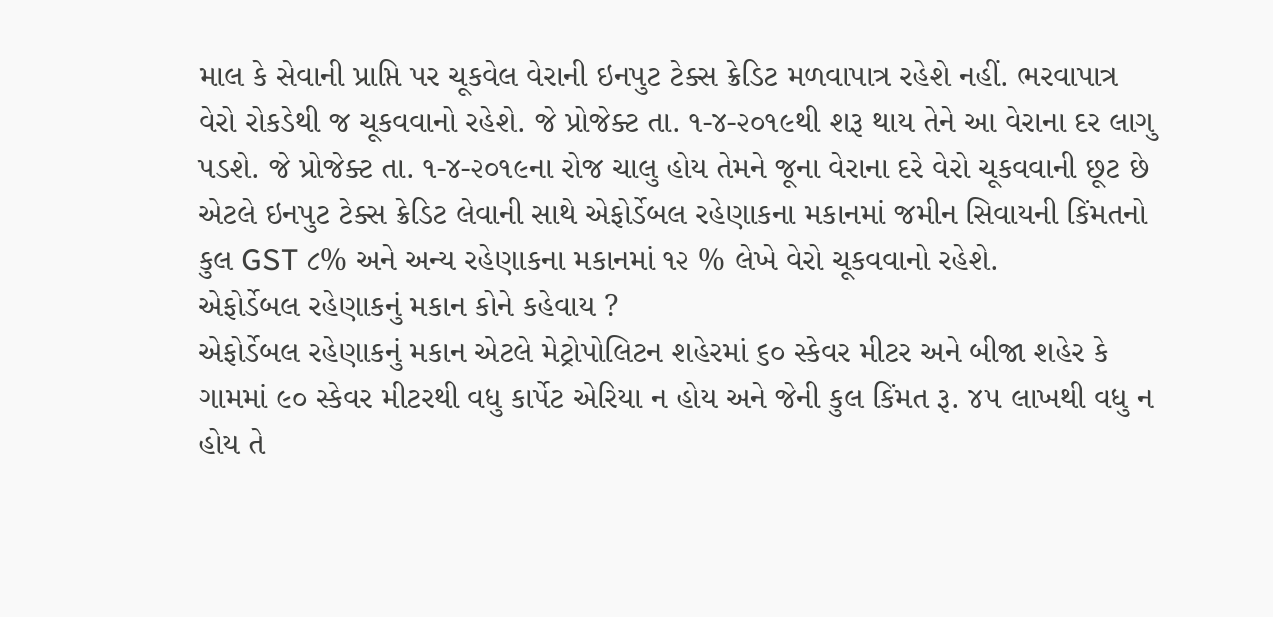માલ કે સેવાની પ્રાપ્તિ પર ચૂકવેલ વેરાની ઇનપુટ ટેક્સ ક્રેડિટ મળવાપાત્ર રહેશે નહીં. ભરવાપાત્ર વેરો રોકડેથી જ ચૂકવવાનો રહેશે. જે પ્રોજેક્ટ તા. ૧-૪-૨૦૧૯થી શરૂ થાય તેને આ વેરાના દર લાગુ પડશે. જે પ્રોજેક્ટ તા. ૧-૪-૨૦૧૯ના રોજ ચાલુ હોય તેમને જૂના વેરાના દરે વેરો ચૂકવવાની છૂટ છે એટલે ઇનપુટ ટેક્સ ક્રેડિટ લેવાની સાથે એફોર્ડેબલ રહેણાકના મકાનમાં જમીન સિવાયની કિંમતનો કુલ GST ૮% અને અન્ય રહેણાકના મકાનમાં ૧૨ % લેખે વેરો ચૂકવવાનો રહેશે.
એફોર્ડેબલ રહેણાકનું મકાન કોને કહેવાય ?
એફોર્ડેબલ રહેણાકનું મકાન એટલે મેટ્રોપોલિટન શહેરમાં ૬૦ સ્કેવર મીટર અને બીજા શહેર કે ગામમાં ૯૦ સ્કેવર મીટરથી વધુ કાર્પેટ એરિયા ન હોય અને જેની કુલ કિંમત રૂ. ૪૫ લાખથી વધુ ન હોય તે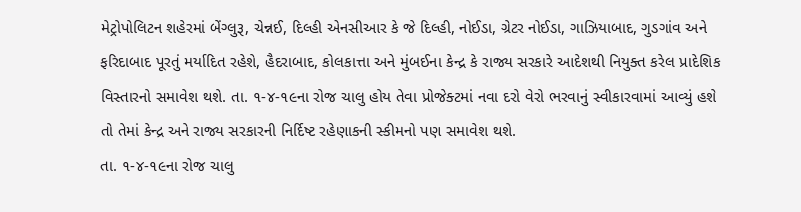મેટ્રોપોલિટન શહેરમાં બેંગ્લુરૂ, ચેન્નઈ, દિલ્હી એનસીઆર કે જે દિલ્હી, નોઈડા, ગ્રેટર નોઈડા, ગાઝિયાબાદ, ગુડગાંવ અને ફરિદાબાદ પૂરતું મર્યાદિત રહેશે, હૈદરાબાદ, કોલકાત્તા અને મુંબઈના કેન્દ્ર કે રાજ્ય સરકારે આદેશથી નિયુક્ત કરેલ પ્રાદેશિક વિસ્તારનો સમાવેશ થશે. તા. ૧-૪-૧૯ના રોજ ચાલુ હોય તેવા પ્રોજેક્ટમાં નવા દરો વેરો ભરવાનું સ્વીકારવામાં આવ્યું હશે તો તેમાં કેન્દ્ર અને રાજ્ય સરકારની નિર્દિષ્ટ રહેણાકની સ્કીમનો પણ સમાવેશ થશે.
તા. ૧-૪-૧૯ના રોજ ચાલુ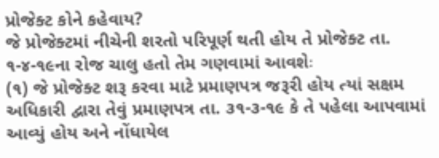પ્રોજેક્ટ કોને કહેવાય?
જે પ્રોજેક્ટમાં નીચેની શરતો પરિપૂર્ણ થતી હોય તે પ્રોજેક્ટ તા. ૧-૪-૧૯ના રોજ ચાલુ હતો તેમ ગણવામાં આવશેઃ
(૧) જે પ્રોજેક્ટ શરૂ કરવા માટે પ્રમાણપત્ર જરૂરી હોય ત્યાં સક્ષમ અધિકારી દ્વારા તેવું પ્રમાણપત્ર તા. ૩૧-૩-૧૯ કે તે પહેલા આપવામાં આવ્યું હોય અને નોંધાયેલ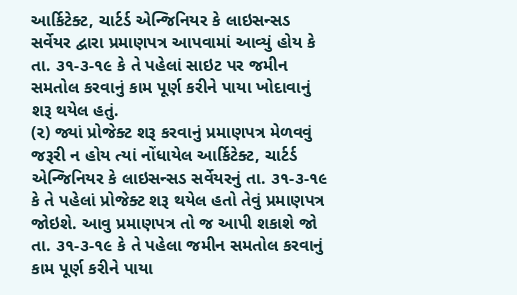આર્કિટેક્ટ, ચાર્ટર્ડ એન્જિનિયર કે લાઇસન્સડ સર્વેયર દ્વારા પ્રમાણપત્ર આપવામાં આવ્યું હોય કે તા. ૩૧-૩-૧૯ કે તે પહેલાં સાઇટ પર જમીન સમતોલ કરવાનું કામ પૂર્ણ કરીને પાયા ખોદાવાનું શરૂ થયેલ હતું.
(૨) જ્યાં પ્રોજેક્ટ શરૂ કરવાનું પ્રમાણપત્ર મેળવવું જરૂરી ન હોય ત્યાં નોંધાયેલ આર્કિટેક્ટ, ચાર્ટર્ડ એન્જિનિયર કે લાઇસન્સડ સર્વેયરનું તા. ૩૧-૩-૧૯ કે તે પહેલાં પ્રોજેક્ટ શરૂ થયેલ હતો તેવું પ્રમાણપત્ર જોઇશે. આવુ પ્રમાણપત્ર તો જ આપી શકાશે જો તા. ૩૧-૩-૧૯ કે તે પહેલા જમીન સમતોલ કરવાનું કામ પૂર્ણ કરીને પાયા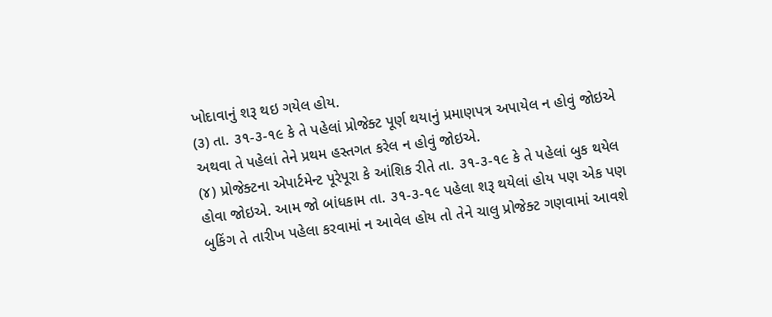ખોદાવાનું શરૂ થઇ ગયેલ હોય.
(૩) તા. ૩૧-૩-૧૯ કે તે પહેલાં પ્રોજેક્ટ પૂર્ણ થયાનું પ્રમાણપત્ર અપાયેલ ન હોવું જોઇએ અથવા તે પહેલાં તેને પ્રથમ હસ્તગત કરેલ ન હોવું જોઇએ.
(૪) પ્રોજેક્ટના એપાર્ટમેન્ટ પૂરેપૂરા કે આંશિક રીતે તા. ૩૧-૩-૧૯ કે તે પહેલાં બુક થયેલ હોવા જોઇએ. આમ જો બાંધકામ તા. ૩૧-૩-૧૯ પહેલા શરૂ થયેલાં હોય પણ એક પણ બુકિંગ તે તારીખ પહેલા કરવામાં ન આવેલ હોય તો તેને ચાલુ પ્રોજેક્ટ ગણવામાં આવશે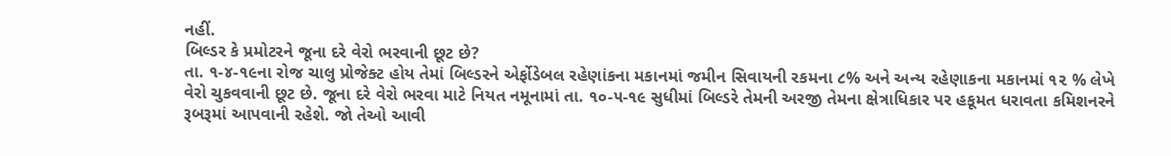નહીં.
બિલ્ડર કે પ્રમોટરને જૂના દરે વેરો ભરવાની છૂટ છે?
તા. ૧-૪-૧૯ના રોજ ચાલુ પ્રોજેક્ટ હોય તેમાં બિલ્ડરને એર્ફોડેબલ રહેણાંકના મકાનમાં જમીન સિવાયની રકમના ૮% અને અન્ય રહેણાકના મકાનમાં ૧૨ % લેખે વેરો ચુકવવાની છૂટ છે. જૂના દરે વેરો ભરવા માટે નિયત નમૂનામાં તા. ૧૦-૫-૧૯ સુધીમાં બિલ્ડરે તેમની અરજી તેમના ક્ષેત્રાધિકાર પર હકૂમત ધરાવતા કમિશનરને રૂબરૂમાં આપવાની રહેશે. જો તેઓ આવી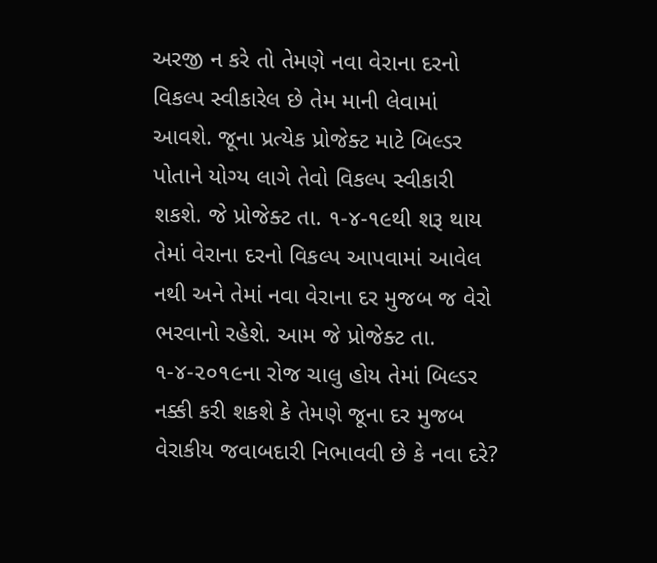અરજી ન કરે તો તેમણે નવા વેરાના દરનો વિકલ્પ સ્વીકારેલ છે તેમ માની લેવામાં આવશે. જૂના પ્રત્યેક પ્રોજેક્ટ માટે બિલ્ડર પોતાને યોગ્ય લાગે તેવો વિકલ્પ સ્વીકારી શકશે. જે પ્રોજેક્ટ તા. ૧-૪-૧૯થી શરૂ થાય તેમાં વેરાના દરનો વિકલ્પ આપવામાં આવેલ નથી અને તેમાં નવા વેરાના દર મુજબ જ વેરો ભરવાનો રહેશે. આમ જે પ્રોજેક્ટ તા. ૧-૪-૨૦૧૯ના રોજ ચાલુ હોય તેમાં બિલ્ડર નક્કી કરી શકશે કે તેમણે જૂના દર મુજબ વેરાકીય જવાબદારી નિભાવવી છે કે નવા દરે?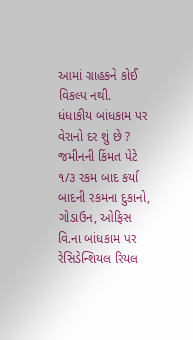આમાં ગ્રાહકને કોઈ વિકલ્પ નથી.
ધંધાકીય બાંધકામ પર વેરાનો દર શું છે ?
જમીનની કિંમત પેટે ૧/૩ રકમ બાદ કર્યા બાદની રકમના દુકાનો, ગોડાઉન, ઓફિસ વિ.ના બાંધકામ પર રેસિડેન્શિયલ રિયલ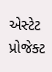એસ્ટેટ પ્રોજેક્ટ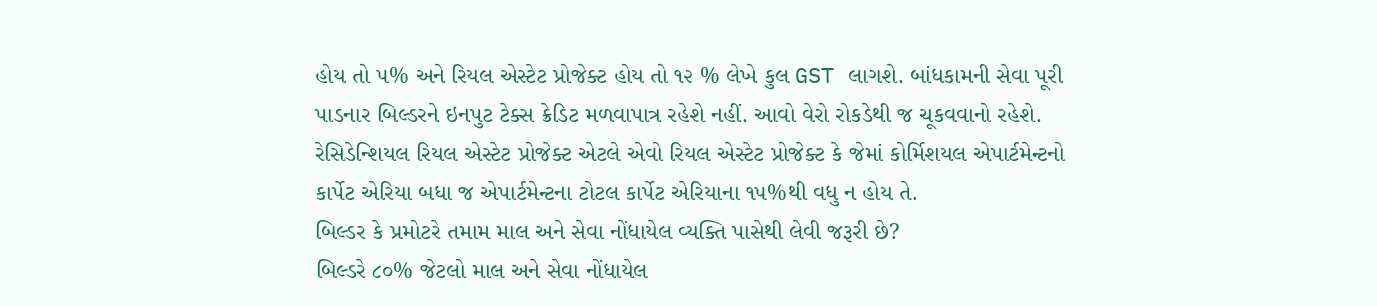હોય તો ૫% અને રિયલ એસ્ટેટ પ્રોજેક્ટ હોય તો ૧૨ % લેખે કુલ GST લાગશે. બાંધકામની સેવા પૂરી પાડનાર બિલ્ડરને ઇનપુટ ટેક્સ ક્રેડિટ મળવાપાત્ર રહેશે નહીં. આવો વેરો રોકડેથી જ ચૂકવવાનો રહેશે. રેસિડેન્શિયલ રિયલ એસ્ટેટ પ્રોજેક્ટ એટલે એવો રિયલ એસ્ટેટ પ્રોજેક્ટ કે જેમાં કોર્મિશયલ એપાર્ટમેન્ટનો કાર્પેટ એરિયા બધા જ એપાર્ટમેન્ટના ટોટલ કાર્પેટ એરિયાના ૧૫%થી વધુ ન હોય તે.
બિલ્ડર કે પ્રમોટરે તમામ માલ અને સેવા નોંધાયેલ વ્યક્તિ પાસેથી લેવી જરૂરી છે?
બિલ્ડરે ૮૦% જેટલો માલ અને સેવા નોંધાયેલ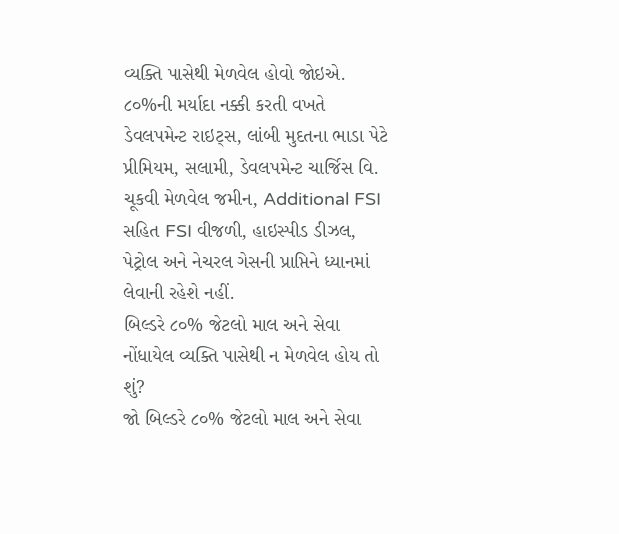વ્યક્તિ પાસેથી મેળવેલ હોવો જોઇએ. ૮૦%ની મર્યાદા નક્કી કરતી વખતે ડેવલપમેન્ટ રાઇટ્સ, લાંબી મુદતના ભાડા પેટે પ્રીમિયમ, સલામી, ડેવલપમેન્ટ ચાર્જિસ વિ. ચૂકવી મેળવેલ જમીન, Additional FSI સહિત FSI વીજળી, હાઇસ્પીડ ડીઝલ, પેટ્રોલ અને નેચરલ ગેસની પ્રાપ્તિને ધ્યાનમાં લેવાની રહેશે નહીં.
બિલ્ડરે ૮૦% જેટલો માલ અને સેવા નોંધાયેલ વ્યક્તિ પાસેથી ન મેળવેલ હોય તો શું?
જો બિલ્ડરે ૮૦% જેટલો માલ અને સેવા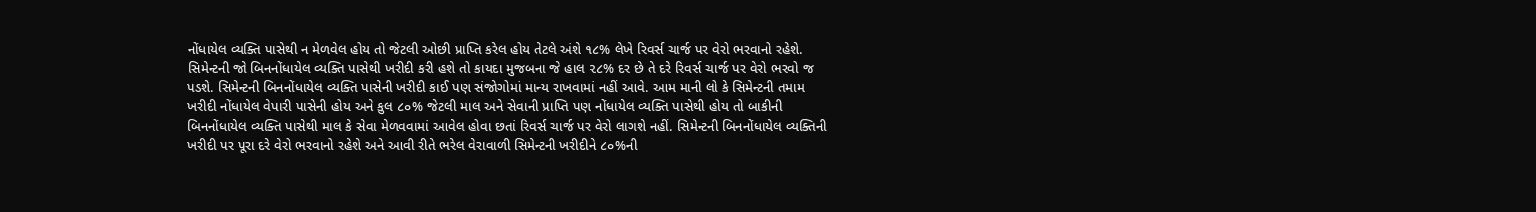નોંધાયેલ વ્યક્તિ પાસેથી ન મેળવેલ હોય તો જેટલી ઓછી પ્રાપ્તિ કરેલ હોય તેટલે અંશે ૧૮% લેખે રિવર્સ ચાર્જ પર વેરો ભરવાનો રહેશે. સિમેન્ટની જો બિનનોંધાયેલ વ્યક્તિ પાસેથી ખરીદી કરી હશે તો કાયદા મુજબના જે હાલ ૨૮% દર છે તે દરે રિવર્સ ચાર્જ પર વેરો ભરવો જ પડશે. સિમેન્ટની બિનનોંધાયેલ વ્યક્તિ પાસેની ખરીદી કાઈ પણ સંજોગોમાં માન્ય રાખવામાં નહીં આવે. આમ માની લો કે સિમેન્ટની તમામ ખરીદી નોંધાયેલ વેપારી પાસેની હોય અને કુલ ૮૦% જેટલી માલ અને સેવાની પ્રાપ્તિ પણ નોંધાયેલ વ્યક્તિ પાસેથી હોય તો બાકીની બિનનોંધાયેલ વ્યક્તિ પાસેથી માલ કે સેવા મેળવવામાં આવેલ હોવા છતાં રિવર્સ ચાર્જ પર વેરો લાગશે નહીં. સિમેન્ટની બિનનોંધાયેલ વ્યક્તિની ખરીદી પર પૂરા દરે વેરો ભરવાનો રહેશે અને આવી રીતે ભરેલ વેરાવાળી સિમેન્ટની ખરીદીને ૮૦%ની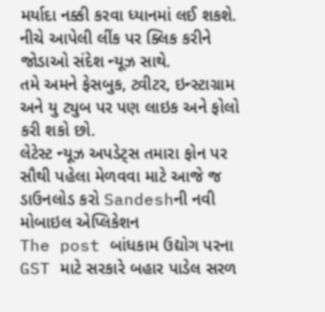મર્યાદા નક્કી કરવા ધ્યાનમાં લઈ શકશે.
નીચે આપેલી લીંક પર ક્લિક કરીને જોડાઓ સંદેશ ન્યૂઝ સાથે.
તમે અમને ફેસબુક, ટ્વીટર, ઇન્સ્ટાગ્રામ અને યુ ટ્યુબ પર પણ લાઇક અને ફોલો કરી શકો છો.
લેટેસ્ટ ન્યૂઝ અપડેટ્સ તમારા ફોન પર સૌથી પહેલા મેળવવા માટે આજે જ ડાઉનલોડ કરો Sandeshની નવી મોબાઇલ એપ્લિકેશન
The post બાંધકામ ઉદ્યોગ પરના GST માટે સરકારે બહાર પાડેલ સરળ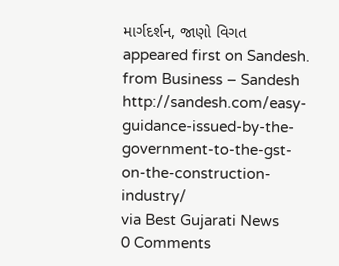માર્ગદર્શન, જાણો વિગત appeared first on Sandesh.
from Business – Sandesh http://sandesh.com/easy-guidance-issued-by-the-government-to-the-gst-on-the-construction-industry/
via Best Gujarati News
0 Comments